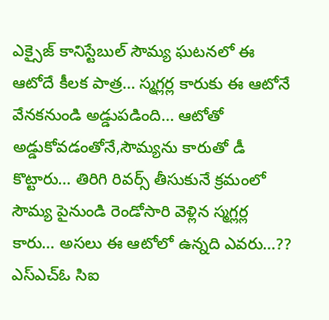ఎక్సైజ్ కానిస్టేబుల్ సౌమ్య ఘటనలో ఈ ఆటోదే కీలక పాత్ర… స్మగ్లర్ల కారుకు ఈ ఆటోనే వేనకనుండి అడ్డుపడింది… ఆటోతో అడ్డుకోవడంతోనే,సౌమ్యను కారుతో డీ కొట్టారు… తిరిగి రివర్స్ తీసుకునే క్రమంలో సౌమ్య పైనుండి రెండోసారి వెళ్లిన స్మగ్లర్ల కారు… అసలు ఈ ఆటోలో ఉన్నది ఎవరు…?? ఎస్ఎచ్ఓ సిఐ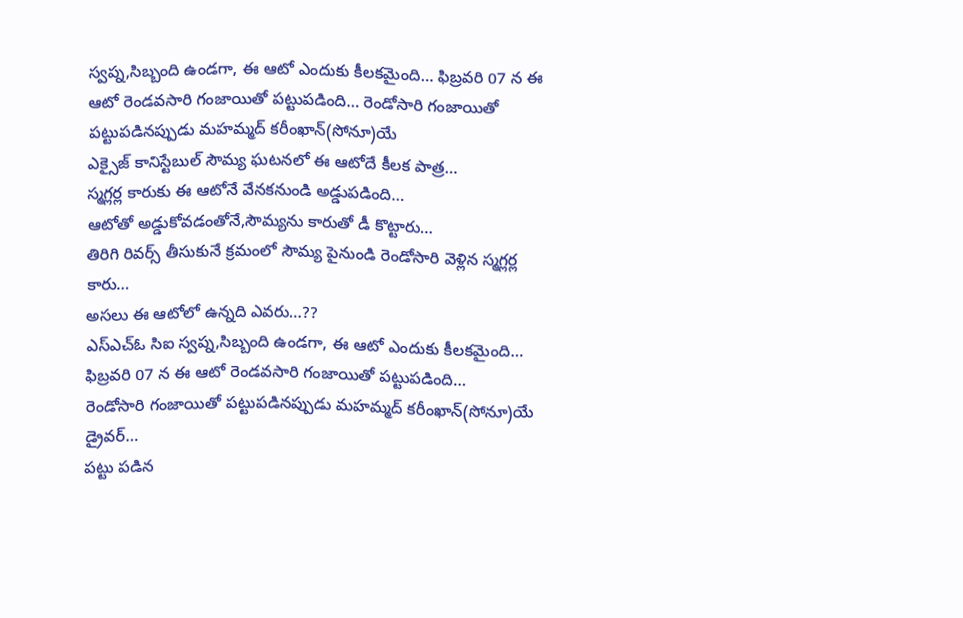స్వప్న,సిబ్బంది ఉండగా, ఈ ఆటో ఎందుకు కీలకమైంది… ఫిబ్రవరి 07 న ఈ ఆటో రెండవసారి గంజాయితో పట్టుపడింది… రెండోసారి గంజాయితో పట్టుపడినప్పుడు మహమ్మద్ కరీంఖాన్(సోనూ)యే
ఎక్సైజ్ కానిస్టేబుల్ సౌమ్య ఘటనలో ఈ ఆటోదే కీలక పాత్ర…
స్మగ్లర్ల కారుకు ఈ ఆటోనే వేనకనుండి అడ్డుపడింది…
ఆటోతో అడ్డుకోవడంతోనే,సౌమ్యను కారుతో డీ కొట్టారు…
తిరిగి రివర్స్ తీసుకునే క్రమంలో సౌమ్య పైనుండి రెండోసారి వెళ్లిన స్మగ్లర్ల కారు…
అసలు ఈ ఆటోలో ఉన్నది ఎవరు…??
ఎస్ఎచ్ఓ సిఐ స్వప్న,సిబ్బంది ఉండగా, ఈ ఆటో ఎందుకు కీలకమైంది…
ఫిబ్రవరి 07 న ఈ ఆటో రెండవసారి గంజాయితో పట్టుపడింది…
రెండోసారి గంజాయితో పట్టుపడినప్పుడు మహమ్మద్ కరీంఖాన్(సోనూ)యే డ్రైవర్…
పట్టు పడిన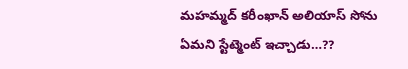మహమ్మద్ కరీంఖాన్ అలియాస్ సోను ఏమని స్టేట్మెంట్ ఇచ్చాడు…??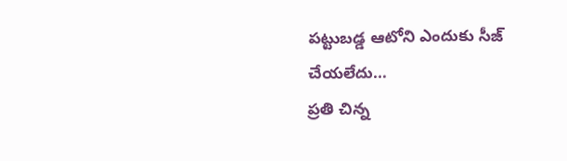పట్టుబడ్డ ఆటోని ఎందుకు సీజ్ చేయలేదు…
ప్రతి చిన్న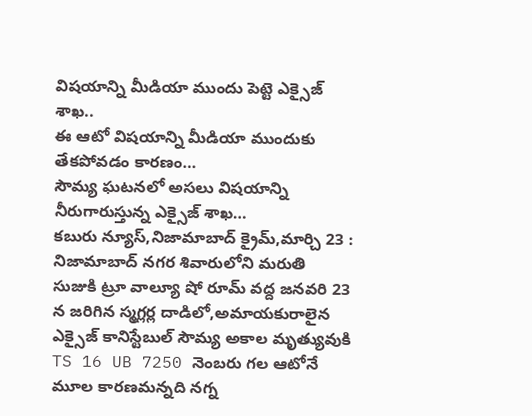విషయాన్ని మీడియా ముందు పెట్టె ఎక్సైజ్ శాఖ..
ఈ ఆటో విషయాన్ని మీడియా ముందుకు తేకపోవడం కారణం…
సౌమ్య ఘటనలో అసలు విషయాన్ని నీరుగారుస్తున్న ఎక్సైజ్ శాఖ…
కబురు న్యూస్,నిజామాబాద్ క్రైమ్,మార్చి 23 :
నిజామాబాద్ నగర శివారులోని మరుతి సుజుకి ట్రూ వాల్యూ షో రూమ్ వద్ద జనవరి 23 న జరిగిన స్మగ్లర్ల దాడిలో,అమాయకురాలైన ఎక్సైజ్ కానిస్టేబుల్ సౌమ్య అకాల మృత్యువుకి TS 16 UB 7250 నెంబరు గల ఆటోనే మూల కారణమన్నది నగ్న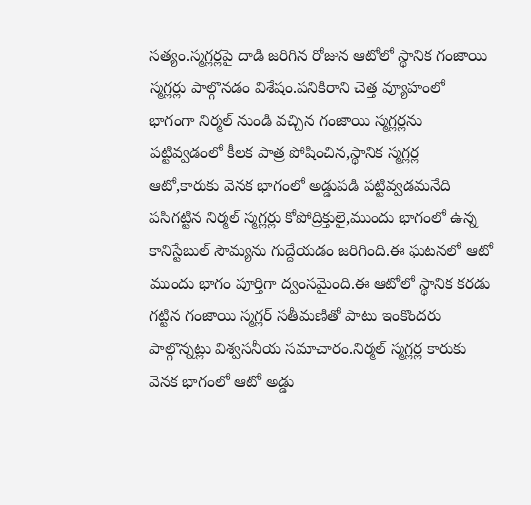సత్యం.స్మగ్లర్లపై దాడి జరిగిన రోజున ఆటోలో స్థానిక గంజాయి స్మగ్లర్లు పాల్గొనడం విశేషం.పనికిరాని చెత్త వ్యూహంలో భాగంగా నిర్మల్ నుండి వచ్చిన గంజాయి స్మగ్లర్లను పట్టివ్వడంలో కీలక పాత్ర పోషించిన,స్థానిక స్మగ్లర్ల ఆటో,కారుకు వెనక భాగంలో అడ్డుపడి పట్టివ్వడమనేది పసిగట్టిన నిర్మల్ స్మగ్లర్లు కోపోద్రిక్తులై,ముందు భాగంలో ఉన్న కానిస్టేబుల్ సౌమ్యను గుద్దేయడం జరిగింది.ఈ ఘటనలో ఆటో ముందు భాగం పూర్తిగా ద్వంసమైంది.ఈ ఆటోలో స్థానిక కరడు గట్టిన గంజాయి స్మగ్లర్ సతీమణితో పాటు ఇంకొందరు పాల్గొన్నట్లు విశ్వసనీయ సమాచారం.నిర్మల్ స్మగ్లర్ల కారుకు వెనక భాగంలో ఆటో అడ్డు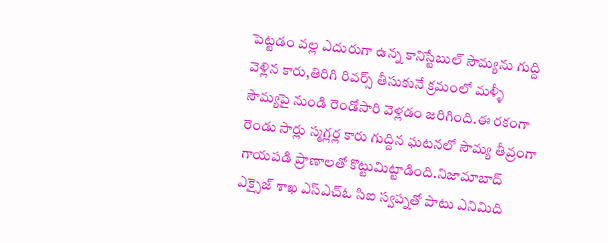పెట్టడం వల్ల ఎదురుగా ఉన్న కానిస్టేబుల్ సౌమ్యను గుద్ది వెళ్లిన కారు,తిరిగి రివర్స్ తీసుకునే క్రమంలో మళ్ళీ సౌమ్యపై నుండి రెండోసారి వెళ్లడం జరిగింది.ఈ రకంగా రెండు సార్లు స్మగ్లర్ల కారు గుద్దిన ఘటనలో సౌమ్య తీవ్రంగా గాయపడి ప్రాణాలతో కొట్టుమిట్టాడింది.నిజామాబాద్ ఎక్సైజ్ శాఖ ఎస్ఎచ్ఓ సిఐ స్వప్నతో పాటు ఎనిమిది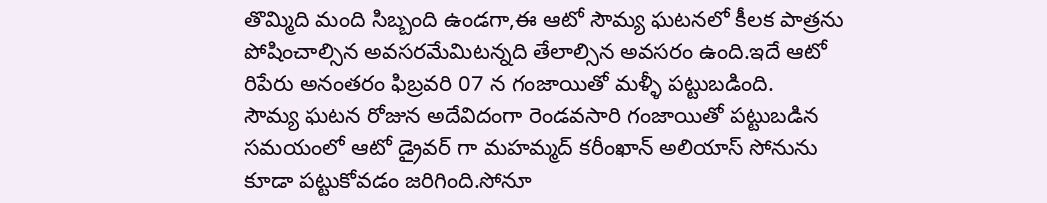తొమ్మిది మంది సిబ్బంది ఉండగా,ఈ ఆటో సౌమ్య ఘటనలో కీలక పాత్రను పోషించాల్సిన అవసరమేమిటన్నది తేలాల్సిన అవసరం ఉంది.ఇదే ఆటో రిపేరు అనంతరం ఫిబ్రవరి 07 న గంజాయితో మళ్ళీ పట్టుబడింది.
సౌమ్య ఘటన రోజున అదేవిదంగా రెండవసారి గంజాయితో పట్టుబడిన సమయంలో ఆటో డ్రైవర్ గా మహమ్మద్ కరీంఖాన్ అలియాస్ సోనును కూడా పట్టుకోవడం జరిగింది.సోనూ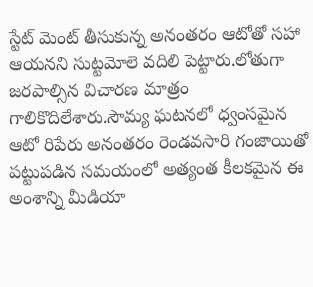స్టేట్ మెంట్ తీసుకున్న అనంతరం ఆటోతో సహా ఆయనని సుట్టమోలె వదిలి పెట్టారు.లోతుగా జరపాల్సిన విచారణ మాత్రం గాలికొదిలేశారు.సౌమ్య ఘటనలో ధ్వంసమైన ఆటో రిపేరు అనంతరం రెండవసారి గంజాయితో పట్టుపడిన సమయంలో అత్యంత కీలకమైన ఈ అంశాన్ని మీడియా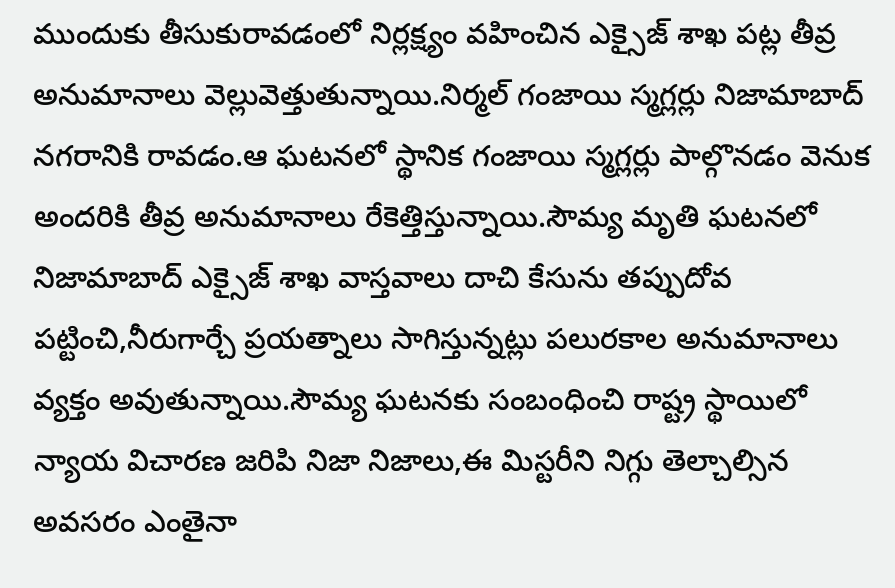ముందుకు తీసుకురావడంలో నిర్లక్ష్యం వహించిన ఎక్సైజ్ శాఖ పట్ల తీవ్ర అనుమానాలు వెల్లువెత్తుతున్నాయి.నిర్మల్ గంజాయి స్మగ్లర్లు నిజామాబాద్ నగరానికి రావడం.ఆ ఘటనలో స్థానిక గంజాయి స్మగ్లర్లు పాల్గొనడం వెనుక అందరికి తీవ్ర అనుమానాలు రేకెత్తిస్తున్నాయి.సౌమ్య మృతి ఘటనలో నిజామాబాద్ ఎక్సైజ్ శాఖ వాస్తవాలు దాచి కేసును తప్పుదోవ పట్టించి,నీరుగార్చే ప్రయత్నాలు సాగిస్తున్నట్లు పలురకాల అనుమానాలు వ్యక్తం అవుతున్నాయి.సౌమ్య ఘటనకు సంబంధించి రాష్ట్ర స్థాయిలో న్యాయ విచారణ జరిపి నిజా నిజాలు,ఈ మిస్టరీని నిగ్గు తెల్చాల్సిన అవసరం ఎంతైనా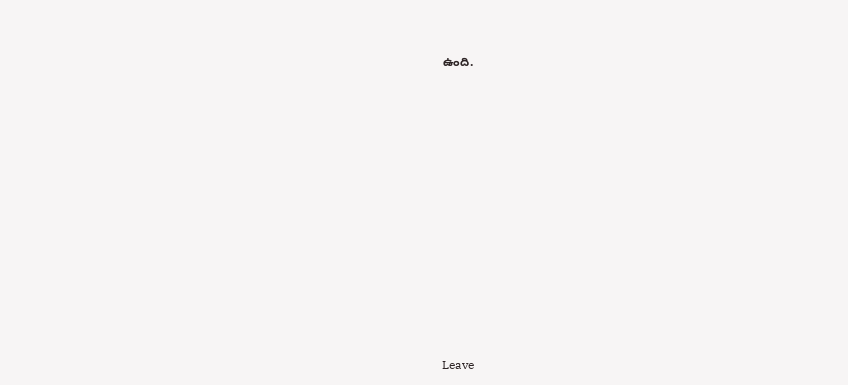ఉంది.






















Leave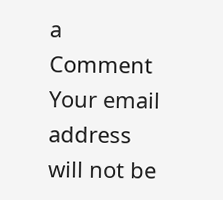a Comment
Your email address will not be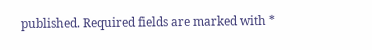published. Required fields are marked with *